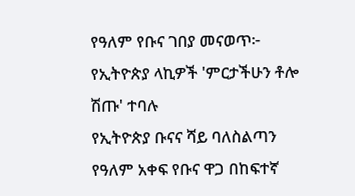የዓለም የቡና ገበያ መናወጥ፦ የኢትዮጵያ ላኪዎች 'ምርታችሁን ቶሎ ሽጡ' ተባሉ
የኢትዮጵያ ቡናና ሻይ ባለስልጣን የዓለም አቀፍ የቡና ዋጋ በከፍተኛ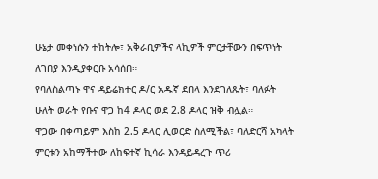ሁኔታ መቀነሱን ተከትሎ፣ አቅራቢዎችና ላኪዎች ምርታቸውን በፍጥነት ለገበያ እንዲያቀርቡ አሳሰበ።
የባለስልጣኑ ዋና ዳይሬክተር ዶ/ር አዱኛ ደበላ እንደገለጹት፣ ባለፉት ሁለት ወራት የቡና ዋጋ ከ4 ዶላር ወደ 2.8 ዶላር ዝቅ ብሏል።
ዋጋው በቀጣይም እስከ 2.5 ዶላር ሊወርድ ስለሚችል፣ ባለድርሻ አካላት ምርቱን አከማችተው ለከፍተኛ ኪሳራ እንዳይዳረጉ ጥሪ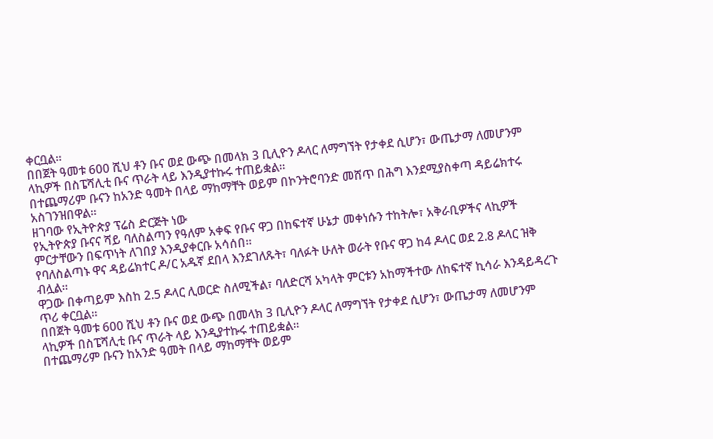ቀርቧል።
በበጀት ዓመቱ 600 ሺህ ቶን ቡና ወደ ውጭ በመላክ 3 ቢሊዮን ዶላር ለማግኘት የታቀደ ሲሆን፣ ውጤታማ ለመሆንም ላኪዎች በስፔሻሊቲ ቡና ጥራት ላይ እንዲያተኩሩ ተጠይቋል።
በተጨማሪም ቡናን ከአንድ ዓመት በላይ ማከማቸት ወይም በኮንትሮባንድ መሸጥ በሕግ እንደሚያስቀጣ ዳይሬክተሩ አስገንዝበዋል።
ዘገባው የኢትዮጵያ ፕሬስ ድርጅት ነው
የኢትዮጵያ ቡናና ሻይ ባለስልጣን የዓለም አቀፍ የቡና ዋጋ በከፍተኛ ሁኔታ መቀነሱን ተከትሎ፣ አቅራቢዎችና ላኪዎች ምርታቸውን በፍጥነት ለገበያ እንዲያቀርቡ አሳሰበ።
የባለስልጣኑ ዋና ዳይሬክተር ዶ/ር አዱኛ ደበላ እንደገለጹት፣ ባለፉት ሁለት ወራት የቡና ዋጋ ከ4 ዶላር ወደ 2.8 ዶላር ዝቅ ብሏል።
ዋጋው በቀጣይም እስከ 2.5 ዶላር ሊወርድ ስለሚችል፣ ባለድርሻ አካላት ምርቱን አከማችተው ለከፍተኛ ኪሳራ እንዳይዳረጉ ጥሪ ቀርቧል።
በበጀት ዓመቱ 600 ሺህ ቶን ቡና ወደ ውጭ በመላክ 3 ቢሊዮን ዶላር ለማግኘት የታቀደ ሲሆን፣ ውጤታማ ለመሆንም ላኪዎች በስፔሻሊቲ ቡና ጥራት ላይ እንዲያተኩሩ ተጠይቋል።
በተጨማሪም ቡናን ከአንድ ዓመት በላይ ማከማቸት ወይም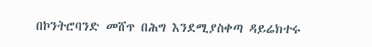በኮንትሮባንድ መሸጥ በሕግ እንደሚያስቀጣ ዳይሬክተሩ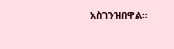አስገንዝበዋል።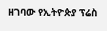ዘገባው የኢትዮጵያ ፕሬስ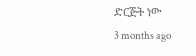ድርጅት ነው
3 months ago